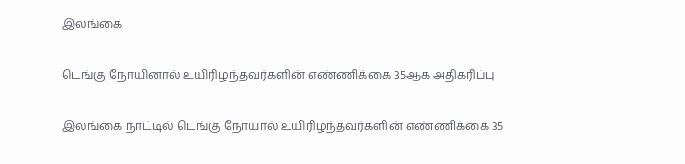இலங்கை

டெங்கு நோயினால் உயிரிழந்தவர்களின் எண்ணிக்கை 35ஆக அதிகரிப்பு

இலங்கை நாட்டில் டெங்கு நோயால் உயிரிழந்தவர்களின் எண்ணிக்கை 35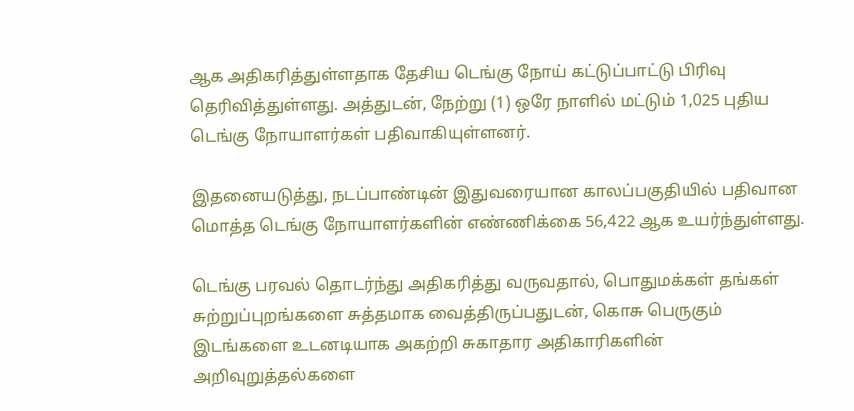ஆக அதிகரித்துள்ளதாக தேசிய டெங்கு நோய் கட்டுப்பாட்டு பிரிவு தெரிவித்துள்ளது. அத்துடன், நேற்று (1) ஒரே நாளில் மட்டும் 1,025 புதிய டெங்கு நோயாளர்கள் பதிவாகியுள்ளனர்.

இதனையடுத்து, நடப்பாண்டின் இதுவரையான காலப்பகுதியில் பதிவான மொத்த டெங்கு நோயாளர்களின் எண்ணிக்கை 56,422 ஆக உயர்ந்துள்ளது.

டெங்கு பரவல் தொடர்ந்து அதிகரித்து வருவதால், பொதுமக்கள் தங்கள் சுற்றுப்புறங்களை சுத்தமாக வைத்திருப்பதுடன், கொசு பெருகும் இடங்களை உடனடியாக அகற்றி சுகாதார அதிகாரிகளின் அறிவுறுத்தல்களை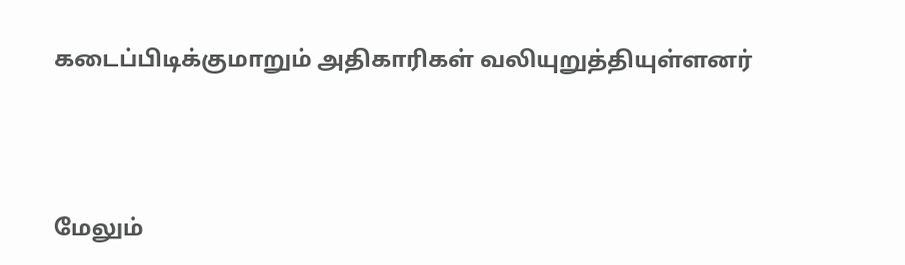கடைப்பிடிக்குமாறும் அதிகாரிகள் வலியுறுத்தியுள்ளனர்





மேலும்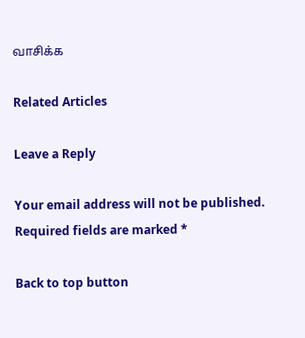வாசிக்க

Related Articles

Leave a Reply

Your email address will not be published. Required fields are marked *

Back to top button